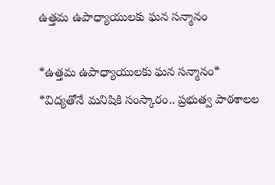ఉత్తమ ఉపాధ్యాయులకు ఘన సన్మానం

*ఉత్తమ ఉపాధ్యాయులకు ఘన సన్మానం* *విద్యతోనే మనిషికి సంస్కారం.. ప్రభుత్వ పాఠశాలల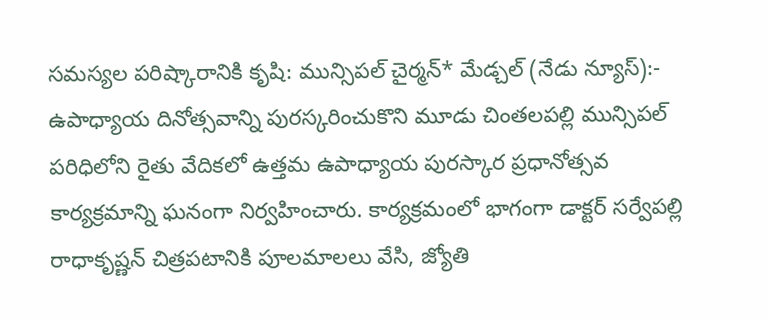సమస్యల పరిష్కారానికి కృషి: మున్సిపల్ చైర్మన్* మేడ్చల్ (నేడు న్యూస్):- ఉపాధ్యాయ దినోత్సవాన్ని పురస్కరించుకొని మూడు చింతలపల్లి మున్సిపల్ పరిధిలోని రైతు వేదికలో ఉత్తమ ఉపాధ్యాయ పురస్కార ప్రధానోత్సవ కార్యక్రమాన్ని ఘనంగా నిర్వహించారు. కార్యక్రమంలో భాగంగా డాక్టర్ సర్వేపల్లి రాధాకృష్ణన్ చిత్రపటానికి పూలమాలలు వేసి, జ్యోతి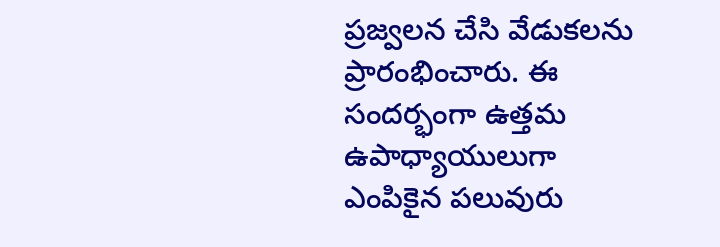ప్రజ్వలన చేసి వేడుకలను ప్రారంభించారు. ఈ సందర్భంగా ఉత్తమ ఉపాధ్యాయులుగా ఎంపికైన పలువురు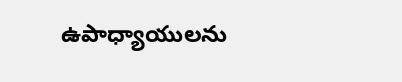ఉపాధ్యాయులను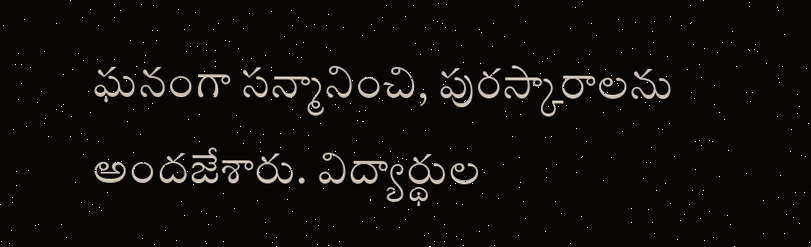ఘనంగా సన్మానించి, పురస్కారాలను అందజేశారు. విద్యార్థుల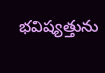భవిష్యత్తును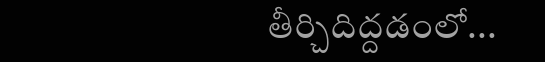తీర్చిదిద్దడంలో...